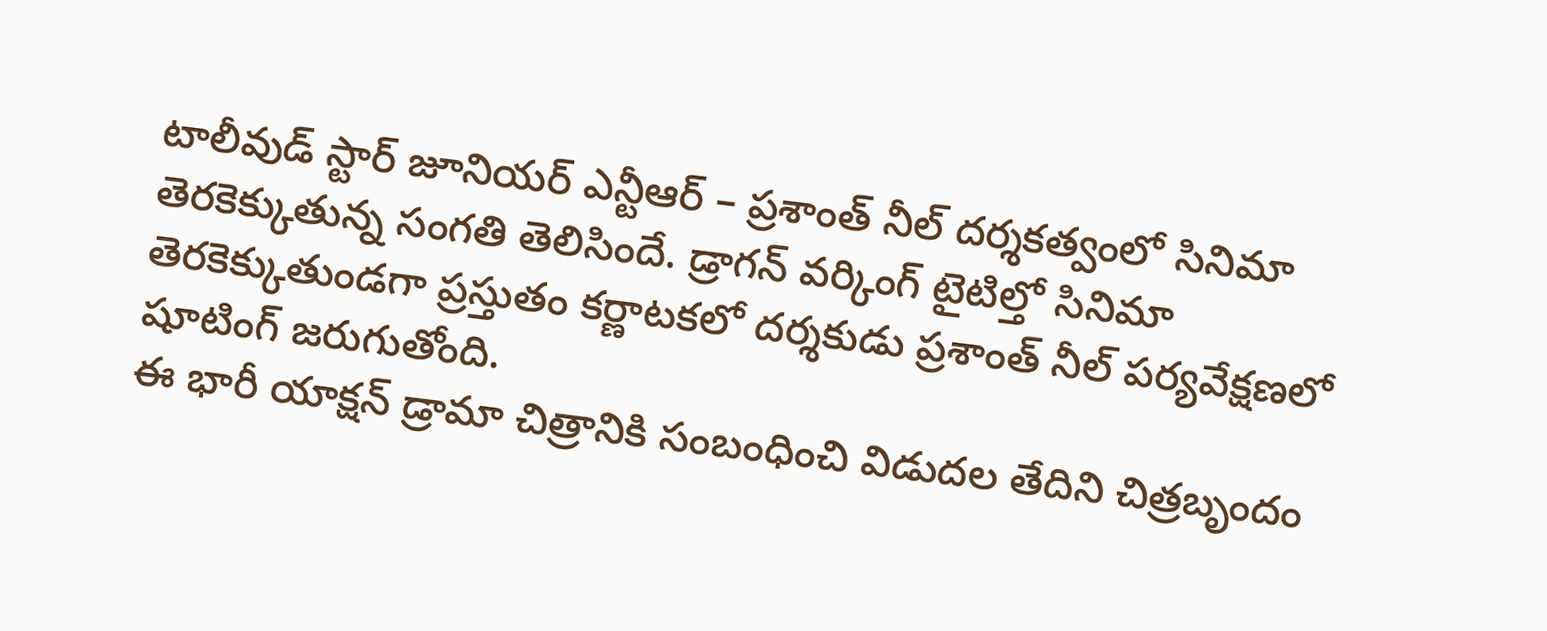టాలీవుడ్ స్టార్ జూనియర్ ఎన్టీఆర్ – ప్రశాంత్ నీల్ దర్శకత్వంలో సినిమా తెరకెక్కుతున్న సంగతి తెలిసిందే. డ్రాగన్ వర్కింగ్ టైటిల్తో సినిమా తెరకెక్కుతుండగా ప్రస్తుతం కర్ణాటకలో దర్శకుడు ప్రశాంత్ నీల్ పర్యవేక్షణలో షూటింగ్ జరుగుతోంది.
ఈ భారీ యాక్షన్ డ్రామా చిత్రానికి సంబంధించి విడుదల తేదిని చిత్రబృందం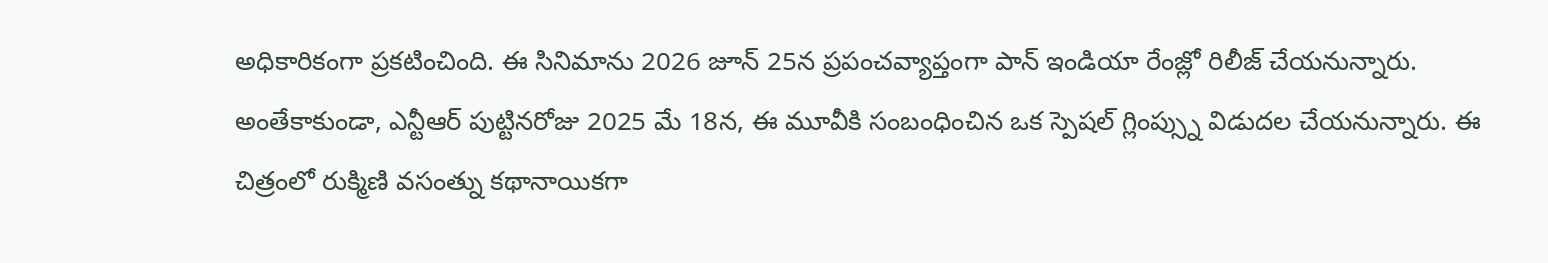అధికారికంగా ప్రకటించింది. ఈ సినిమాను 2026 జూన్ 25న ప్రపంచవ్యాప్తంగా పాన్ ఇండియా రేంజ్లో రిలీజ్ చేయనున్నారు.
అంతేకాకుండా, ఎన్టీఆర్ పుట్టినరోజు 2025 మే 18న, ఈ మూవీకి సంబంధించిన ఒక స్పెషల్ గ్లింప్స్ను విడుదల చేయనున్నారు. ఈ చిత్రంలో రుక్మిణి వసంత్ను కథానాయికగా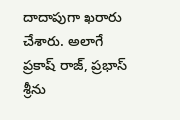దాదాపుగా ఖరారు చేశారు. అలాగే ప్రకాష్ రాజ్, ప్రభాస్ శ్రీను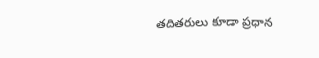తదితరులు కూడా ప్రధాన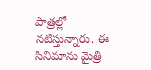పాత్రల్లో నటిస్తున్నారు. ఈ సినిమాను మైత్రి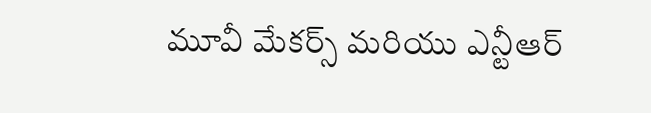మూవీ మేకర్స్ మరియు ఎన్టీఆర్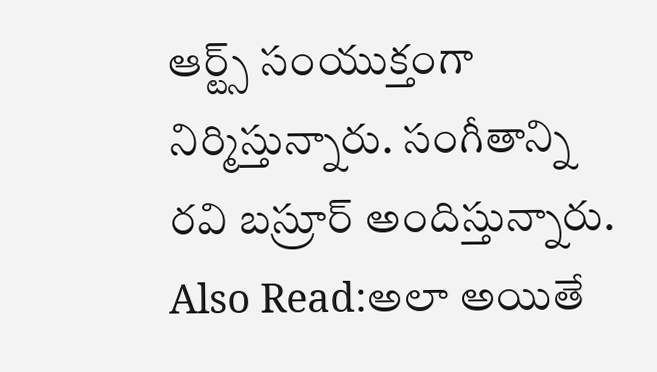ఆర్ట్స్ సంయుక్తంగా నిర్మిస్తున్నారు. సంగీతాన్ని రవి బస్రూర్ అందిస్తున్నారు.
Also Read:అలా అయితే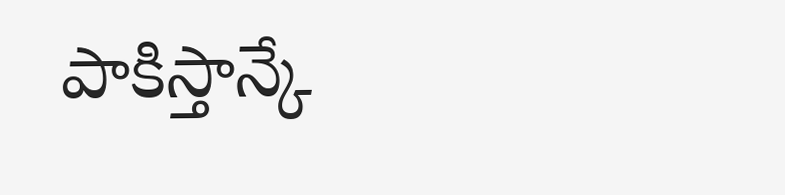పాకిస్తాన్కే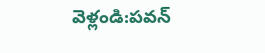వెళ్లండి:పవన్